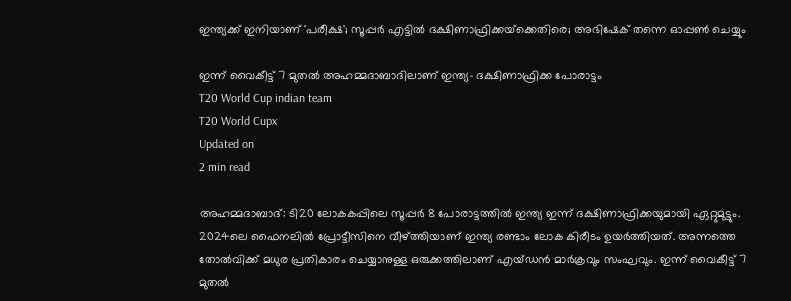ഇന്ത്യക്ക് ഇനിയാണ് 'പരീക്ഷ'; സൂപ്പര്‍ എട്ടില്‍ ദക്ഷിണാഫ്രിക്കയ്‌ക്കെതിരെ; അഭിഷേക് തന്നെ ഓപ്പണ്‍ ചെയ്യും

ഇന്ന് വൈകീട്ട് 7 മുതല്‍ അഹമ്മദാബാദിലാണ് ഇന്ത്യ- ദക്ഷിണാഫ്രിക്ക പോരാട്ടം
T20 World Cup indian team
T20 World Cupx
Updated on
2 min read

അഹമ്മദാബാദ്: ടി20 ലോകകപ്പിലെ സൂപ്പര്‍ 8 പോരാട്ടത്തില്‍ ഇന്ത്യ ഇന്ന് ദക്ഷിണാഫ്രിക്കയുമായി ഏറ്റുമുട്ടും. 2024ലെ ഫൈനലില്‍ പ്രോട്ടീസിനെ വീഴ്ത്തിയാണ് ഇന്ത്യ രണ്ടാം ലോക കിരീടം ഉയര്‍ത്തിയത്. അന്നത്തെ തോല്‍വിക്ക് മധുര പ്രതികാരം ചെയ്യാനുള്ള ഒരുക്കത്തിലാണ് എയ്ഡന്‍ മാര്‍ക്രവും സംഘവും. ഇന്ന് വൈകീട്ട് 7 മുതല്‍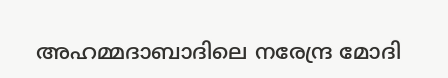അഹമ്മദാബാദിലെ നരേന്ദ്ര മോദി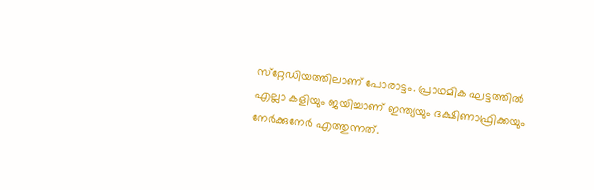സ്‌റ്റേഡിയത്തിലാണ് പോരാട്ടം. പ്രാഥമിക ഘട്ടത്തില്‍ എല്ലാ കളിയും ജയിച്ചാണ് ഇന്ത്യയും ദക്ഷിണാഫ്രിക്കയും നേര്‍ക്കുനേര്‍ എത്തുന്നത്.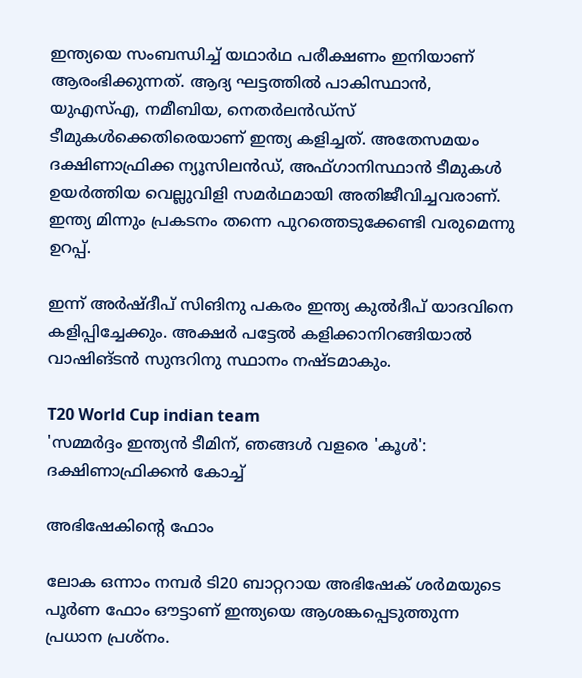ഇന്ത്യയെ സംബന്ധിച്ച് യഥാര്‍ഥ പരീക്ഷണം ഇനിയാണ് ആരംഭിക്കുന്നത്. ആദ്യ ഘട്ടത്തില്‍ പാകിസ്ഥാന്‍, യുഎസ്എ, നമീബിയ, നെതര്‍ലന്‍ഡ്‌സ് ടീമുകള്‍ക്കെതിരെയാണ് ഇന്ത്യ കളിച്ചത്. അതേസമയം ദക്ഷിണാഫ്രിക്ക ന്യൂസിലന്‍ഡ്, അഫ്ഗാനിസ്ഥാന്‍ ടീമുകള്‍ ഉയര്‍ത്തിയ വെല്ലുവിളി സമര്‍ഥമായി അതിജീവിച്ചവരാണ്. ഇന്ത്യ മിന്നും പ്രകടനം തന്നെ പുറത്തെടുക്കേണ്ടി വരുമെന്നു ഉറപ്പ്.

ഇന്ന് അര്‍ഷ്ദീപ് സിങിനു പകരം ഇന്ത്യ കുല്‍ദീപ് യാദവിനെ കളിപ്പിച്ചേക്കും. അക്ഷര്‍ പട്ടേല്‍ കളിക്കാനിറങ്ങിയാല്‍ വാഷിങ്ടന്‍ സുന്ദറിനു സ്ഥാനം നഷ്ടമാകും.

T20 World Cup indian team
'സമ്മർദ്ദം ഇന്ത്യൻ ടീമിന്, ഞങ്ങൾ വളരെ 'കൂൾ': ദക്ഷിണാഫ്രിക്കൻ കോച്ച്

അഭിഷേകിന്റെ ഫോം

ലോക ഒന്നാം നമ്പര്‍ ടി20 ബാറ്ററായ അഭിഷേക് ശര്‍മയുടെ പൂര്‍ണ ഫോം ഔട്ടാണ് ഇന്ത്യയെ ആശങ്കപ്പെടുത്തുന്ന പ്രധാന പ്രശ്‌നം.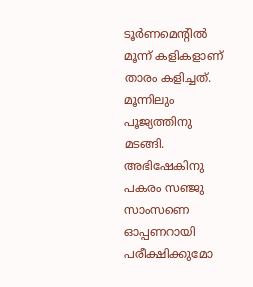ടൂര്‍ണമെന്റില്‍ മൂന്ന് കളികളാണ് താരം കളിച്ചത്. മൂന്നിലും പൂജ്യത്തിനു മടങ്ങി. അഭിഷേകിനു പകരം സഞ്ജു സാംസണെ ഓപ്പണറായി പരീക്ഷിക്കുമോ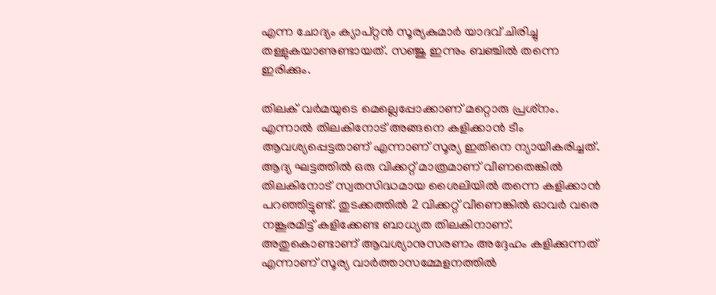എന്ന ചോദ്യം ക്യാപ്റ്റന്‍ സൂര്യകുമാര്‍ യാദവ് ചിരിച്ചു തള്ളുകയാണുണ്ടായത്. സഞ്ജു ഇന്നും ബഞ്ചില്‍ തന്നെ ഇരിക്കും.

തിലക് വര്‍മയുടെ മെല്ലെപ്പോക്കാണ് മറ്റൊരു പ്രശ്‌നം. എന്നാല്‍ തിലകിനോട് അങ്ങനെ കളിക്കാന്‍ ടീം ആവശ്യപ്പെട്ടതാണ് എന്നാണ് സൂര്യ ഇതിനെ ന്യായീകരിച്ചത്. ആദ്യ ഘട്ടത്തില്‍ ഒരു വിക്കറ്റ് മാത്രമാണ് വീണതെങ്കില്‍ തിലകിനോട് സ്വതസിദ്ധമായ ശൈലിയില്‍ തന്നെ കളിക്കാന്‍ പറഞ്ഞിട്ടുണ്ട്. തുടക്കത്തില്‍ 2 വിക്കറ്റ് വീണെങ്കില്‍ ഓവര്‍ വരെ നങ്കൂരമിട്ട് കളിക്കേണ്ട ബാധ്യത തിലകിനാണ്. അതുകൊണ്ടാണ് ആവശ്യാനുസരണം അദ്ദേഹം കളിക്കുന്നത് എന്നാണ് സൂര്യ വാര്‍ത്താസമ്മേളനത്തില്‍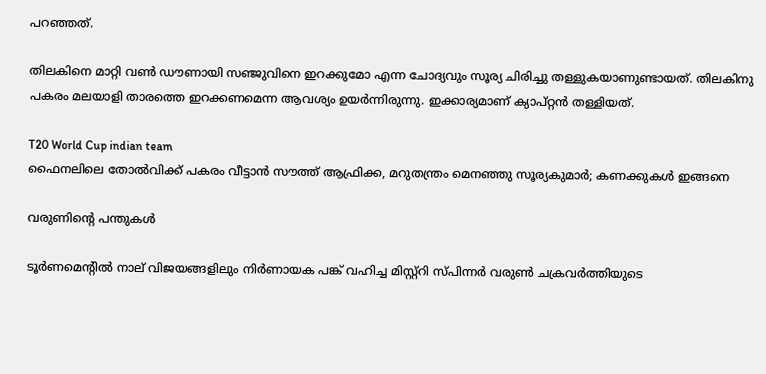പറഞ്ഞത്.

തിലകിനെ മാറ്റി വണ്‍ ഡൗണായി സഞ്ജുവിനെ ഇറക്കുമോ എന്ന ചോദ്യവും സൂര്യ ചിരിച്ചു തള്ളുകയാണുണ്ടായത്. തിലകിനു പകരം മലയാളി താരത്തെ ഇറക്കണമെന്ന ആവശ്യം ഉയര്‍ന്നിരുന്നു. ഇക്കാര്യമാണ് ക്യാപ്റ്റന്‍ തള്ളിയത്.

T20 World Cup indian team
ഫൈനലിലെ തോൽവിക്ക് പകരം വീട്ടാൻ സൗത്ത് ആഫ്രിക്ക, മറുതന്ത്രം മെനഞ്ഞു സൂര്യകുമാർ; കണക്കുകൾ ഇങ്ങനെ

വരുണിന്റെ പന്തുകള്‍

ടൂര്‍ണമെന്റില്‍ നാല് വിജയങ്ങളിലും നിര്‍ണായക പങ്ക് വഹിച്ച മിസ്റ്റ്‌റി സ്പിന്നര്‍ വരുണ്‍ ചക്രവര്‍ത്തിയുടെ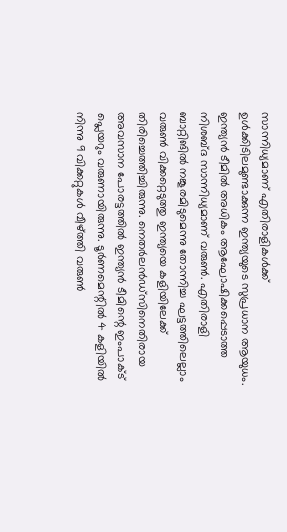സാന്നിധ്യമാണ് എതിരാളികള്‍ക്ക് ഉള്‍ക്കിടിലമുണ്ടാക്കുന്ന ഇന്ത്യയുടെ സുപ്രധാന ആയുധം. ഇന്ത്യന്‍ ടീമില്‍ അധികം ആഘോഷിക്കപ്പെടാത്ത നിശബ്ദ സാന്നിധ്യമാണ് വരുണ്‍. എതിരാളി ബാറ്റിങില്‍ നങ്കൂരമിടുമെന്നു തോന്നിച്ച ഘട്ടത്തിലെല്ലാം വരുണ്‍ വിക്കറ്റെടുത്തു ഇന്ത്യയെ കളിയിലേക്ക് തിരിച്ചെത്തിച്ചിരുന്നു. നെതര്‍ലന്‍ഡ്‌സിനെതിരായ അവസാന പോരട്ടത്തില്‍ ഇന്ത്യന്‍ ടീമിന്റെ ഇംപാക്ട് പ്ലെയറും വരുണായിരുന്നു. ടൂര്‍ണമെന്റില്‍ 4 കളിയില്‍ നിന്നു 9 വിക്കറ്റുകള്‍ വീഴ്ത്തി വരുണ്‍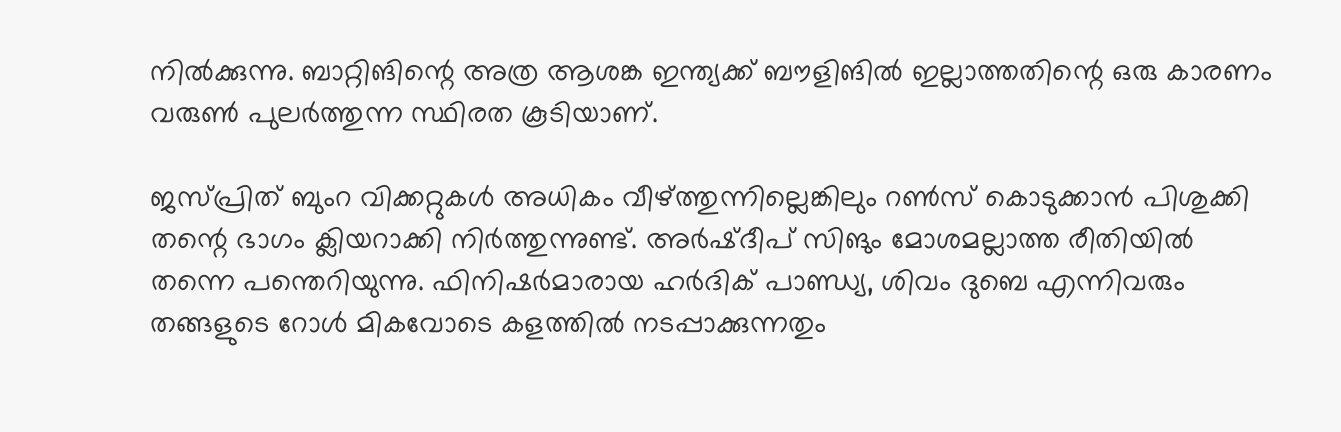നില്‍ക്കുന്നു. ബാറ്റിങിന്റെ അത്ര ആശങ്ക ഇന്ത്യക്ക് ബൗളിങില്‍ ഇല്ലാത്തതിന്റെ ഒരു കാരണം വരുണ്‍ പുലര്‍ത്തുന്ന സ്ഥിരത കൂടിയാണ്.

ജസ്പ്രിത് ബുംറ വിക്കറ്റുകള്‍ അധികം വീഴ്ത്തുന്നില്ലെങ്കിലും റണ്‍സ് കൊടുക്കാന്‍ പിശുക്കി തന്റെ ഭാഗം ക്ലിയറാക്കി നിര്‍ത്തുന്നുണ്ട്. അര്‍ഷ്ദീപ് സിങും മോശമല്ലാത്ത രീതിയില്‍ തന്നെ പന്തെറിയുന്നു. ഫിനിഷര്‍മാരായ ഹര്‍ദിക് പാണ്ഡ്യ, ശിവം ദുബെ എന്നിവരും തങ്ങളുടെ റോള്‍ മികവോടെ കളത്തില്‍ നടപ്പാക്കുന്നതും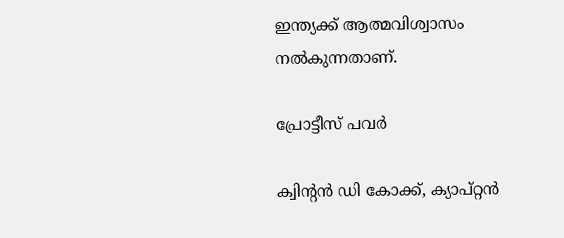ഇന്ത്യക്ക് ആത്മവിശ്വാസം നല്‍കുന്നതാണ്.

പ്രോട്ടീസ് പവര്‍

ക്വിന്റന്‍ ഡി കോക്ക്, ക്യാപ്റ്റന്‍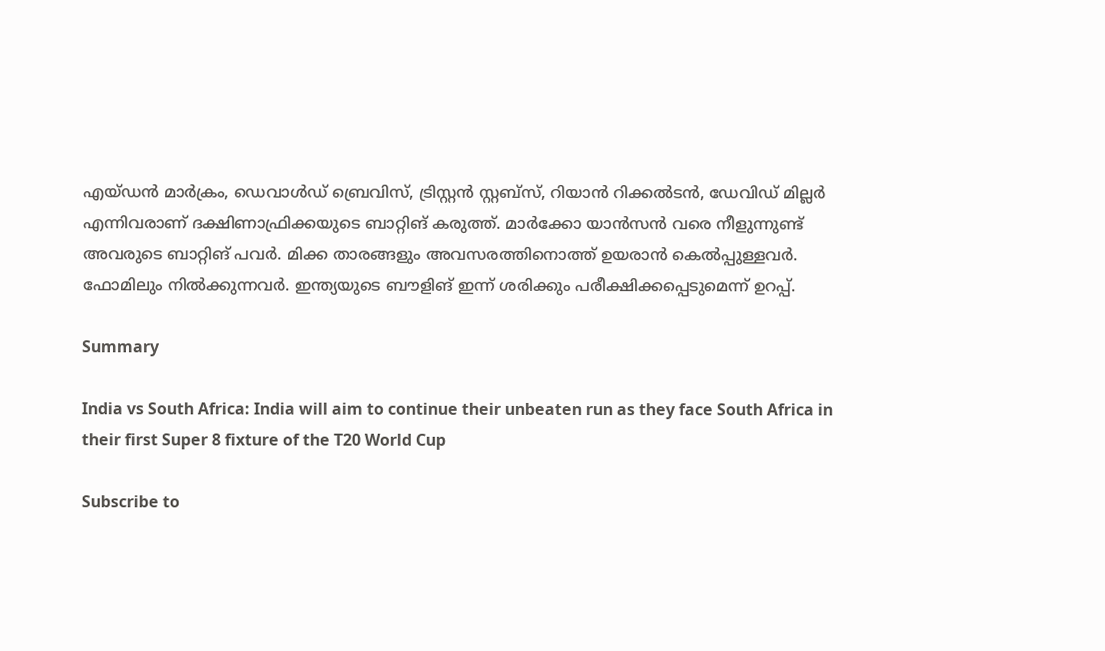എയ്ഡന്‍ മാര്‍ക്രം, ഡെവാള്‍ഡ് ബ്രെവിസ്, ട്രിസ്റ്റന്‍ സ്റ്റബ്‌സ്, റിയാന്‍ റിക്കല്‍ടന്‍, ഡേവിഡ് മില്ലര്‍ എന്നിവരാണ് ദക്ഷിണാഫ്രിക്കയുടെ ബാറ്റിങ് കരുത്ത്. മാര്‍ക്കോ യാന്‍സന്‍ വരെ നീളുന്നുണ്ട് അവരുടെ ബാറ്റിങ് പവര്‍. മിക്ക താരങ്ങളും അവസരത്തിനൊത്ത് ഉയരാന്‍ കെല്‍പ്പുള്ളവര്‍. ഫോമിലും നില്‍ക്കുന്നവര്‍. ഇന്ത്യയുടെ ബൗളിങ് ഇന്ന് ശരിക്കും പരീക്ഷിക്കപ്പെടുമെന്ന് ഉറപ്പ്.

Summary

India vs South Africa: India will aim to continue their unbeaten run as they face South Africa in their first Super 8 fixture of the T20 World Cup

Subscribe to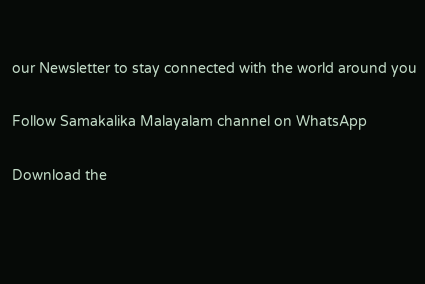our Newsletter to stay connected with the world around you

Follow Samakalika Malayalam channel on WhatsApp

Download the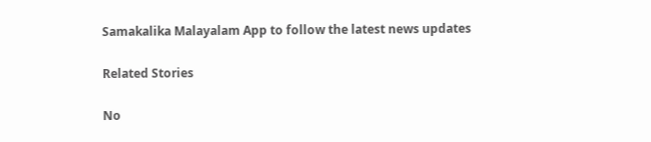Samakalika Malayalam App to follow the latest news updates

Related Stories

No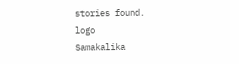stories found.
logo
Samakalika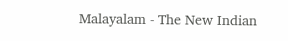Malayalam - The New Indian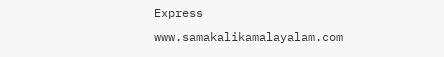Express
www.samakalikamalayalam.com